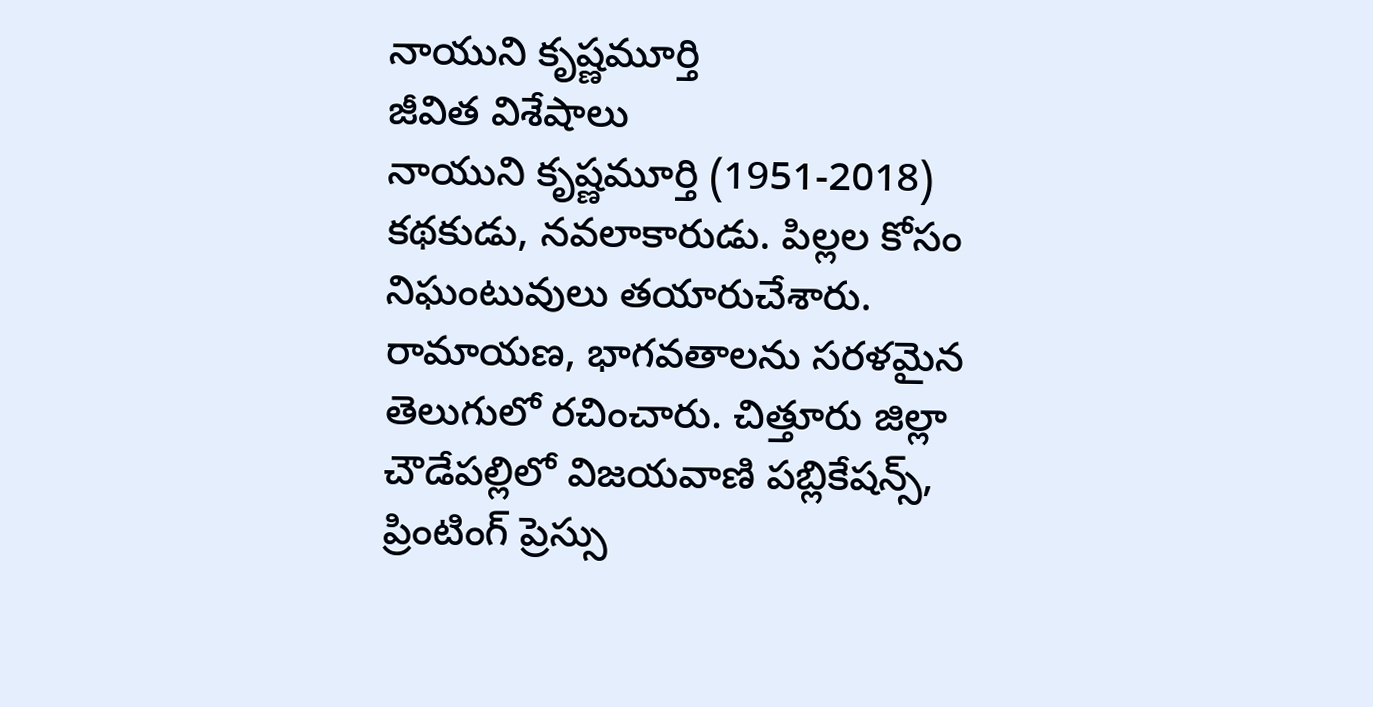నాయుని కృష్ణమూర్తి
జీవిత విశేషాలు
నాయుని కృష్ణమూర్తి (1951-2018) కథకుడు, నవలాకారుడు. పిల్లల కోసం నిఘంటువులు తయారుచేశారు. రామాయణ, భాగవతాలను సరళమైన తెలుగులో రచించారు. చిత్తూరు జిల్లా చౌడేపల్లిలో విజయవాణి పబ్లికేషన్స్, ప్రింటింగ్ ప్రెస్సు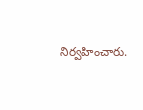నిర్వహించారు.